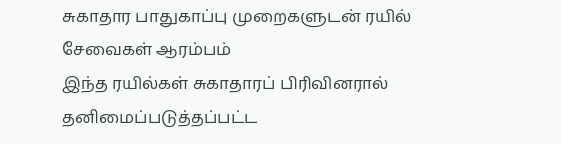சுகாதார பாதுகாப்பு முறைகளுடன் ரயில் சேவைகள் ஆரம்பம்
இந்த ரயில்கள் சுகாதாரப் பிரிவினரால் தனிமைப்படுத்தப்பட்ட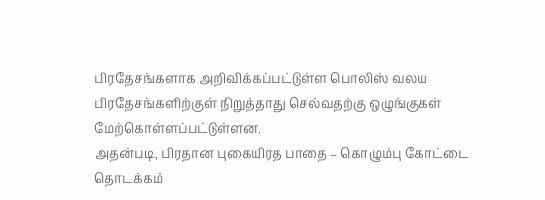பிரதேசங்களாக அறிவிக்கப்பட்டுள்ள பொலிஸ் வலய பிரதேசங்களிற்குள் நிறுத்தாது செல்வதற்கு ஒழுங்குகள் மேற்கொள்ளப்பட்டுள்ளன.
அதன்படி, பிரதான புகையிரத பாதை – கொழும்பு கோட்டை தொடக்கம்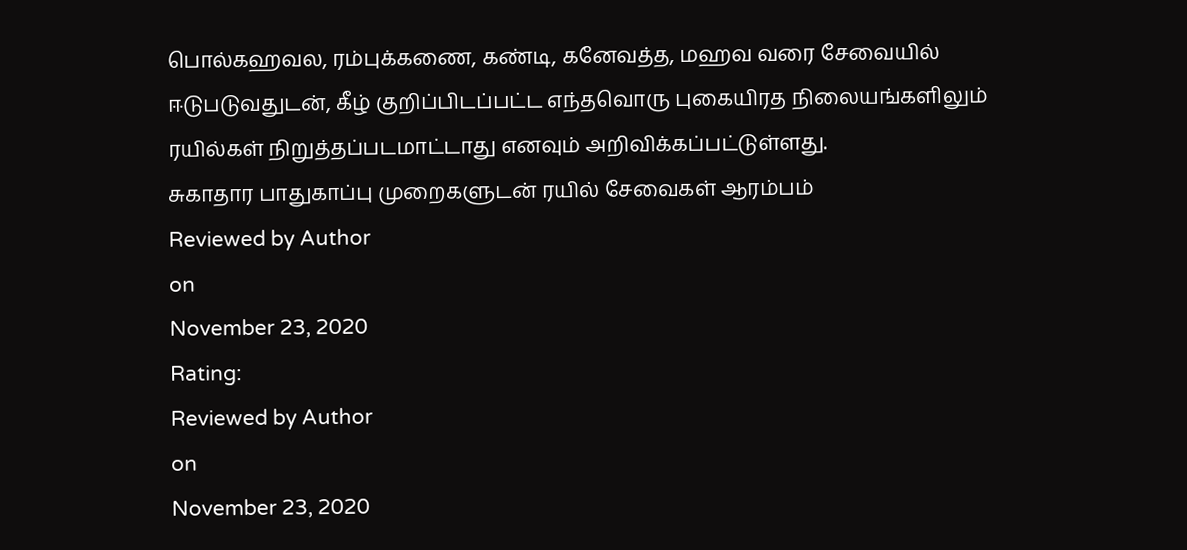பொல்கஹவல, ரம்புக்கணை, கண்டி, கனேவத்த, மஹவ வரை சேவையில் ஈடுபடுவதுடன், கீழ் குறிப்பிடப்பட்ட எந்தவொரு புகையிரத நிலையங்களிலும் ரயில்கள் நிறுத்தப்படமாட்டாது எனவும் அறிவிக்கப்பட்டுள்ளது.
சுகாதார பாதுகாப்பு முறைகளுடன் ரயில் சேவைகள் ஆரம்பம்
Reviewed by Author
on
November 23, 2020
Rating:
Reviewed by Author
on
November 23, 2020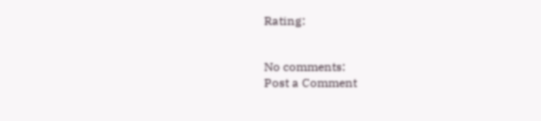Rating:


No comments:
Post a Comment